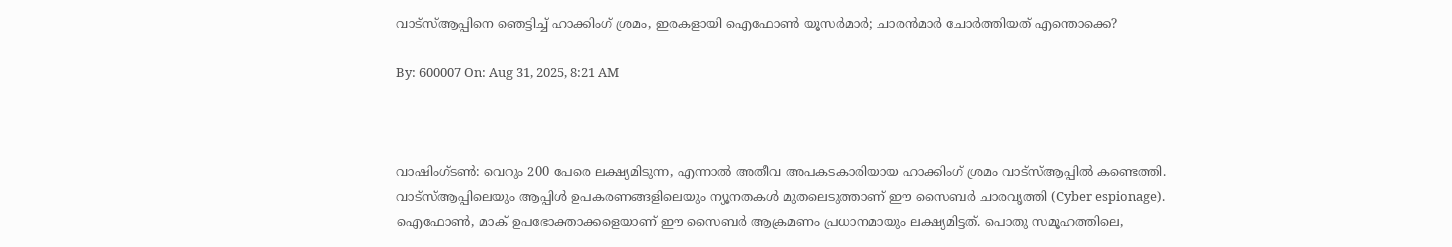വാട്‌സ്ആപ്പിനെ ഞെട്ടിച്ച് ഹാക്കിംഗ് ശ്രമം, ഇരകളായി ഐഫോണ്‍ യൂസര്‍മാര്‍; ചാരന്‍മാര്‍ ചോര്‍ത്തിയത് എന്തൊക്കെ?

By: 600007 On: Aug 31, 2025, 8:21 AM



വാഷിംഗ്‌ടണ്‍: വെറും 200 പേരെ ലക്ഷ്യമിടുന്ന, എന്നാല്‍ അതീവ അപകടകാരിയായ ഹാക്കിംഗ് ശ്രമം വാട്‌സ്ആപ്പില്‍ കണ്ടെത്തി. വാട്‌സ്ആപ്പിലെയും ആപ്പിള്‍ ഉപകരണങ്ങളിലെയും ന്യൂനതകള്‍ മുതലെടുത്താണ് ഈ സൈബര്‍ ചാരവൃത്തി (Cyber espionage). ഐഫോണ്‍, മാക് ഉപഭോക്താക്കളെയാണ് ഈ സൈബര്‍ ആക്രമണം പ്രധാനമായും ലക്ഷ്യമിട്ടത്. പൊതു സമൂഹത്തിലെ,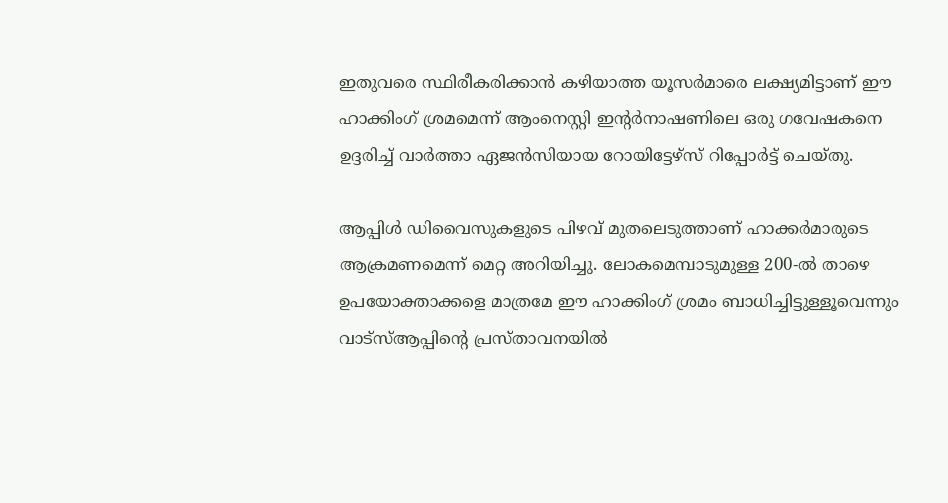ഇതുവരെ സ്ഥിരീകരിക്കാന്‍ കഴിയാത്ത യൂസര്‍മാരെ ലക്ഷ്യമിട്ടാണ് ഈ ഹാക്കിംഗ് ശ്രമമെന്ന് ആംനെസ്റ്റി ഇന്‍റര്‍നാഷണിലെ ഒരു ഗവേഷകനെ ഉദ്ദരിച്ച് വാര്‍ത്താ ഏജന്‍സിയായ റോയിട്ടേഴ്‌സ് റിപ്പോര്‍ട്ട് ചെയ്‌തു.

ആപ്പിള്‍ ഡിവൈസുകളുടെ പിഴവ് മുതലെടുത്താണ് ഹാക്കര്‍മാരുടെ ആക്രമണമെന്ന് മെറ്റ അറിയിച്ചു. ലോകമെമ്പാടുമുള്ള 200-ൽ താഴെ ഉപയോക്താക്കളെ മാത്രമേ ഈ ഹാക്കിംഗ് ശ്രമം ബാധിച്ചിട്ടുള്ളൂവെന്നും വാട്‌സ്ആപ്പിന്‍റെ പ്രസ്‌താവനയില്‍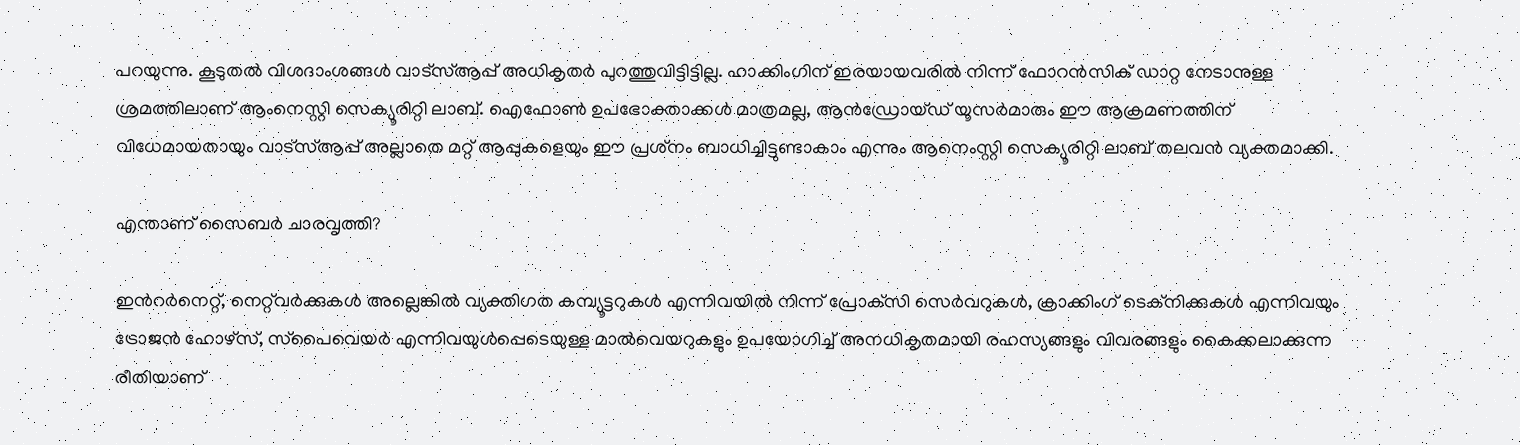പറയുന്നു. കൂടുതല്‍ വിശദാംശങ്ങള്‍ വാട്‌സ്ആപ്പ് അധികൃതര്‍ പുറത്തുവിട്ടിട്ടില്ല. ഹാക്കിംഗിന് ഇരയായവരില്‍ നിന്ന് ഫോറന്‍സിക് ഡാറ്റ നേടാനുള്ള ശ്രമത്തിലാണ് ആംനെസ്റ്റി സെക്യൂരിറ്റി ലാബ്. ഐഫോണ്‍ ഉപഭോക്താക്കള്‍ മാത്രമല്ല, ആന്‍ഡ്രോയ്‌ഡ് യൂസര്‍മാരും ഈ ആക്രമണത്തിന് വിധേമായതായും വാട്‌സ്ആപ്പ് അല്ലാതെ മറ്റ് ആപ്പുകളെയും ഈ പ്രശ്‌നം ബാധിച്ചിട്ടുണ്ടാകാം എന്നും ആനെംസ്റ്റി സെക്യൂരിറ്റി ലാബ് തലവന്‍ വ്യക്തമാക്കി.

എന്താണ് സൈബര്‍ ചാരവൃത്തി?

ഇന്‍റർനെറ്റ്, നെറ്റ്‌വർക്കുകൾ അല്ലെങ്കിൽ വ്യക്തിഗത കമ്പ്യൂട്ടറുകൾ എന്നിവയില്‍ നിന്ന് പ്രോക്‌സി സെർവറുകൾ, ക്രാക്കിംഗ് ടെക്‌നിക്കുകൾ എന്നിവയും ട്രോജൻ ഹോഴ്‌സ്, സ്‌പൈവെയർ എന്നിവയുൾപ്പെടെയുള്ള മാല്‍വെയറുകളും ഉപയോഗിച്ച് അനധികൃതമായി രഹസ്യങ്ങളും വിവരങ്ങളും കൈക്കലാക്കുന്ന രീതിയാണ്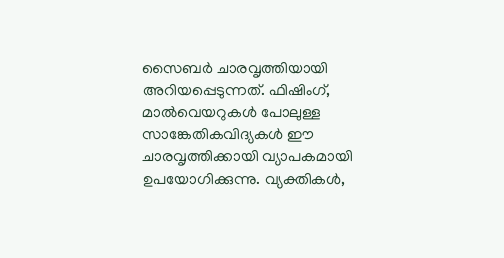സൈബർ ചാരവൃത്തിയായി അറിയപ്പെടുന്നത്. ഫിഷിംഗ്, മാല്‍വെയറുകള്‍ പോലുള്ള സാങ്കേതികവിദ്യകള്‍ ഈ ചാരവൃത്തിക്കായി വ്യാപകമായി ഉപയോഗിക്കുന്നു. വ്യക്തികള്‍,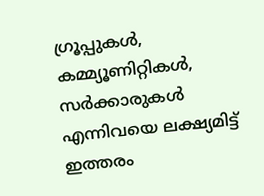ഗ്രൂപ്പുകള്‍, കമ്മ്യൂണിറ്റികള്‍, സര്‍ക്കാരുകള്‍ എന്നിവയെ ലക്ഷ്യമിട്ട് ഇത്തരം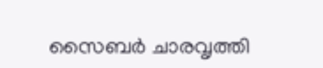സൈബര്‍ ചാരവൃത്തി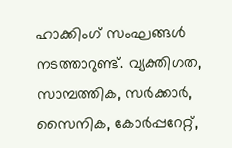ഹാക്കിംഗ് സംഘങ്ങള്‍ നടത്താറുണ്ട്. വ്യക്തിഗത, സാമ്പത്തിക, സര്‍ക്കാര്‍, സൈനിക, കോര്‍പ്പറേറ്റ്,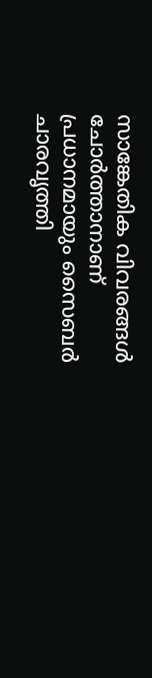സാങ്കേതിക വിവരങ്ങള്‍ ചോര്‍ത്താനാണ് പ്രധാനമായും സൈബര്‍ ചാരവൃത്തി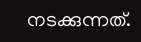നടക്കുന്നത്.